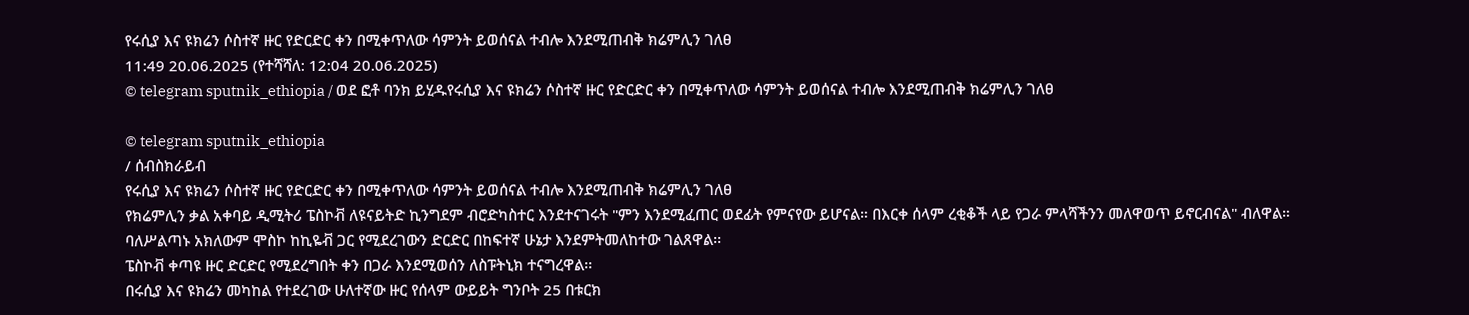የሩሲያ እና ዩክሬን ሶስተኛ ዙር የድርድር ቀን በሚቀጥለው ሳምንት ይወሰናል ተብሎ እንደሚጠብቅ ክሬምሊን ገለፀ
11:49 20.06.2025 (የተሻሻለ: 12:04 20.06.2025)
© telegram sputnik_ethiopia / ወደ ፎቶ ባንክ ይሂዱየሩሲያ እና ዩክሬን ሶስተኛ ዙር የድርድር ቀን በሚቀጥለው ሳምንት ይወሰናል ተብሎ እንደሚጠብቅ ክሬምሊን ገለፀ

© telegram sputnik_ethiopia
/ ሰብስክራይብ
የሩሲያ እና ዩክሬን ሶስተኛ ዙር የድርድር ቀን በሚቀጥለው ሳምንት ይወሰናል ተብሎ እንደሚጠብቅ ክሬምሊን ገለፀ
የክሬምሊን ቃል አቀባይ ዲሚትሪ ፔስኮቭ ለዩናይትድ ኪንግደም ብሮድካስተር እንደተናገሩት "ምን እንደሚፈጠር ወደፊት የምናየው ይሆናል። በእርቀ ሰላም ረቂቆች ላይ የጋራ ምላሻችንን መለዋወጥ ይኖርብናል" ብለዋል።
ባለሥልጣኑ አክለውም ሞስኮ ከኪዬቭ ጋር የሚደረገውን ድርድር በከፍተኛ ሁኔታ እንደምትመለከተው ገልጸዋል፡፡
ፔስኮቭ ቀጣዩ ዙር ድርድር የሚደረግበት ቀን በጋራ እንደሚወሰን ለስፑትኒክ ተናግረዋል፡፡
በሩሲያ እና ዩክሬን መካከል የተደረገው ሁለተኛው ዙር የሰላም ውይይት ግንቦት 25 በቱርክ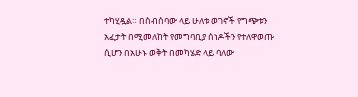ተካሂዷል። በስብሰባው ላይ ሁለቱ ወገኖች የግጭቱን አፈታት በሚመለከት የመግባቢያ ሰነዶችን የተለዋወጡ ሲሆን በአሁኑ ወቅት በመካሄድ ላይ ባለው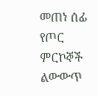መጠነ ሰፊ የጦር ምርኮኞች ልውውጥ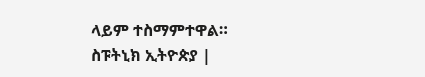ላይም ተስማምተዋል።
ስፑትኒክ ኢትዮጵያ |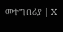መተግበሪያ | X